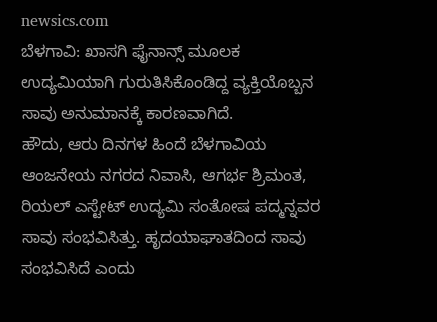newsics.com
ಬೆಳಗಾವಿ: ಖಾಸಗಿ ಫೈನಾನ್ಸ್ ಮೂಲಕ ಉದ್ಯಮಿಯಾಗಿ ಗುರುತಿಸಿಕೊಂಡಿದ್ದ ವ್ಯಕ್ತಿಯೊಬ್ಬನ ಸಾವು ಅನುಮಾನಕ್ಕೆ ಕಾರಣವಾಗಿದೆ.
ಹೌದು, ಆರು ದಿನಗಳ ಹಿಂದೆ ಬೆಳಗಾವಿಯ ಆಂಜನೇಯ ನಗರದ ನಿವಾಸಿ, ಆಗರ್ಭ ಶ್ರಿಮಂತ, ರಿಯಲ್ ಎಸ್ಟೇಟ್ ಉದ್ಯಮಿ ಸಂತೋಷ ಪದ್ಮನ್ನವರ ಸಾವು ಸಂಭವಿಸಿತ್ತು. ಹೃದಯಾಘಾತದಿಂದ ಸಾವು ಸಂಭವಿಸಿದೆ ಎಂದು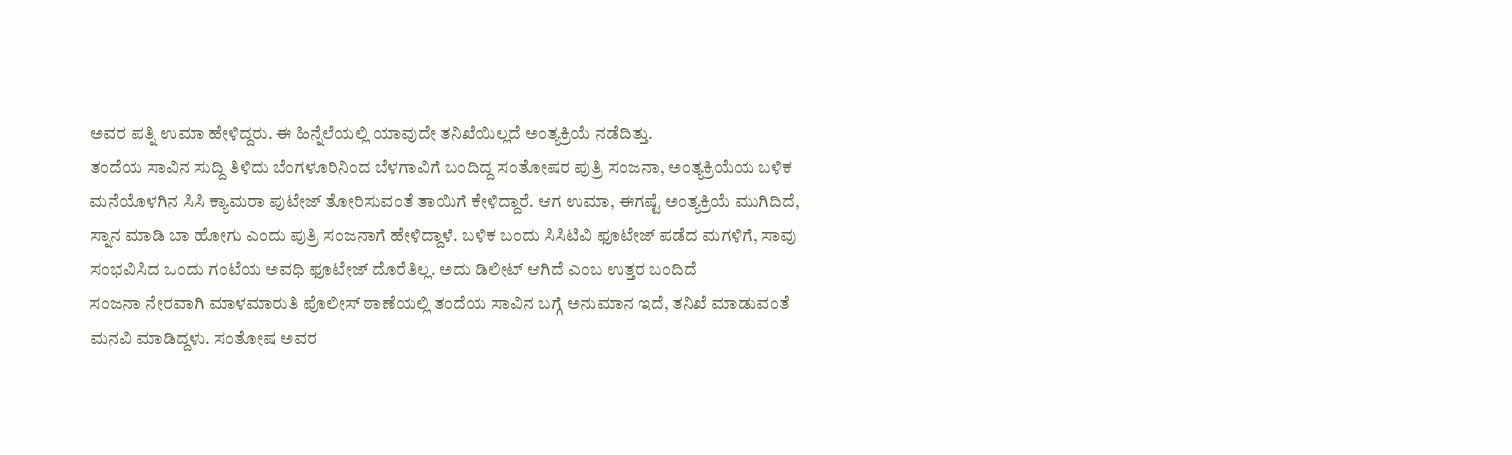ಅವರ ಪತ್ನಿ ಉಮಾ ಹೇಳಿದ್ದರು. ಈ ಹಿನ್ನೆಲೆಯಲ್ಲಿ ಯಾವುದೇ ತನಿಖೆಯಿಲ್ಲದೆ ಅಂತ್ಯಕ್ರಿಯೆ ನಡೆದಿತ್ತು.
ತಂದೆಯ ಸಾವಿನ ಸುದ್ದಿ ತಿಳಿದು ಬೆಂಗಳೂರಿನಿಂದ ಬೆಳಗಾವಿಗೆ ಬಂದಿದ್ದ ಸಂತೋಷರ ಪುತ್ರಿ ಸಂಜನಾ, ಅಂತ್ಯಕ್ರಿಯೆಯ ಬಳಿಕ ಮನೆಯೊಳಗಿನ ಸಿಸಿ ಕ್ಯಾಮರಾ ಪುಟೇಜ್ ತೋರಿಸುವಂತೆ ತಾಯಿಗೆ ಕೇಳಿದ್ದಾರೆ. ಆಗ ಉಮಾ, ಈಗಷ್ಟೆ ಅಂತ್ಯಕ್ರಿಯೆ ಮುಗಿದಿದೆ, ಸ್ನಾನ ಮಾಡಿ ಬಾ ಹೋಗು ಎಂದು ಪುತ್ರಿ ಸಂಜನಾಗೆ ಹೇಳಿದ್ದಾಳೆ. ಬಳಿಕ ಬಂದು ಸಿಸಿಟಿವಿ ಫೂಟೇಜ್ ಪಡೆದ ಮಗಳಿಗೆ, ಸಾವು ಸಂಭವಿಸಿದ ಒಂದು ಗಂಟೆಯ ಅವಧಿ ಫೂಟೇಜ್ ದೊರೆತಿಲ್ಲ. ಅದು ಡಿಲೀಟ್ ಆಗಿದೆ ಎಂಬ ಉತ್ತರ ಬಂದಿದೆ
ಸಂಜನಾ ನೇರವಾಗಿ ಮಾಳಮಾರುತಿ ಪೊಲೀಸ್ ಠಾಣೆಯಲ್ಲಿ ತಂದೆಯ ಸಾವಿನ ಬಗ್ಗೆ ಅನುಮಾನ ಇದೆ, ತನಿಖೆ ಮಾಡುವಂತೆ ಮನವಿ ಮಾಡಿದ್ದಳು. ಸಂತೋಷ ಅವರ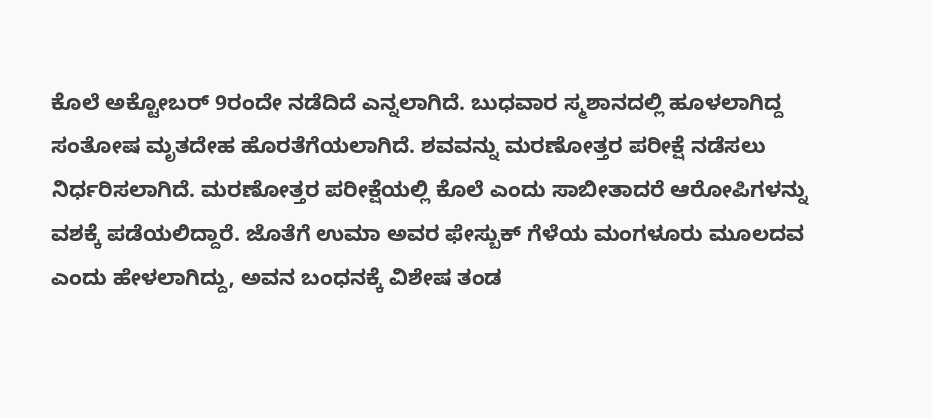ಕೊಲೆ ಅಕ್ಟೋಬರ್ 9ರಂದೇ ನಡೆದಿದೆ ಎನ್ನಲಾಗಿದೆ. ಬುಧವಾರ ಸ್ಮಶಾನದಲ್ಲಿ ಹೂಳಲಾಗಿದ್ದ ಸಂತೋಷ ಮೃತದೇಹ ಹೊರತೆಗೆಯಲಾಗಿದೆ. ಶವವನ್ನು ಮರಣೋತ್ತರ ಪರೀಕ್ಷೆ ನಡೆಸಲು ನಿರ್ಧರಿಸಲಾಗಿದೆ. ಮರಣೋತ್ತರ ಪರೀಕ್ಷೆಯಲ್ಲಿ ಕೊಲೆ ಎಂದು ಸಾಬೀತಾದರೆ ಆರೋಪಿಗಳನ್ನು ವಶಕ್ಕೆ ಪಡೆಯಲಿದ್ದಾರೆ. ಜೊತೆಗೆ ಉಮಾ ಅವರ ಫೇಸ್ಬುಕ್ ಗೆಳೆಯ ಮಂಗಳೂರು ಮೂಲದವ ಎಂದು ಹೇಳಲಾಗಿದ್ದು, ಅವನ ಬಂಧನಕ್ಕೆ ವಿಶೇಷ ತಂಡ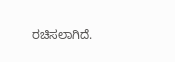ರಚಿಸಲಾಗಿದೆ.